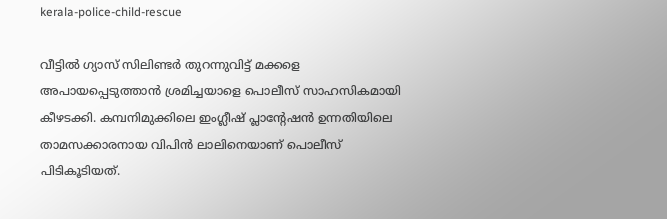kerala-police-child-rescue

വീട്ടിൽ ഗ്യാസ് സിലിണ്ടർ തുറന്നുവിട്ട് മക്കളെ അപായപ്പെടുത്താൻ ശ്രമിച്ചയാളെ പൊലീസ് സാഹസികമായി കീഴടക്കി. കമ്പനിമുക്കിലെ ഇംഗ്ലീഷ് പ്ലാന്റേഷൻ ഉന്നതിയിലെ താമസക്കാരനായ വിപിൻ ലാലിനെയാണ് പൊലീസ് പിടികൂടിയത്.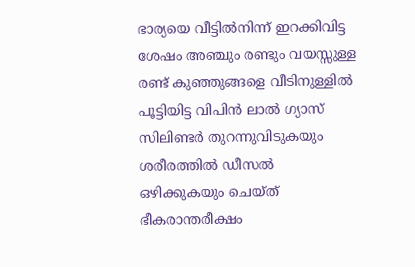ഭാര്യയെ വീട്ടിൽനിന്ന് ഇറക്കിവിട്ട ശേഷം അഞ്ചും രണ്ടും വയസ്സുള്ള രണ്ട് കുഞ്ഞുങ്ങളെ വീടിനുള്ളിൽ പൂട്ടിയിട്ട വിപിൻ ലാൽ ഗ്യാസ് സിലിണ്ടർ തുറന്നുവിടുകയും ശരീരത്തിൽ ഡീസൽ ഒഴിക്കുകയും ചെയ്ത് ഭീകരാന്തരീക്ഷം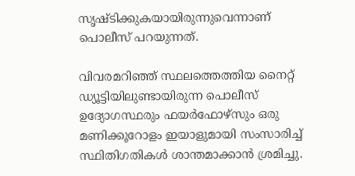സൃഷ്ടിക്കുകയായിരുന്നുവെന്നാണ് പൊലീസ് പറയുന്നത്.

വിവരമറിഞ്ഞ് സ്ഥലത്തെത്തിയ നൈറ്റ് ഡ്യൂട്ടിയിലുണ്ടായിരുന്ന പൊലീസ് ഉദ്യോഗസ്ഥരും ഫയർഫോഴ്സും ഒരു മണിക്കൂറോളം ഇയാളുമായി സംസാരിച്ച് സ്ഥിതിഗതികൾ ശാന്തമാക്കാൻ ശ്രമിച്ചു.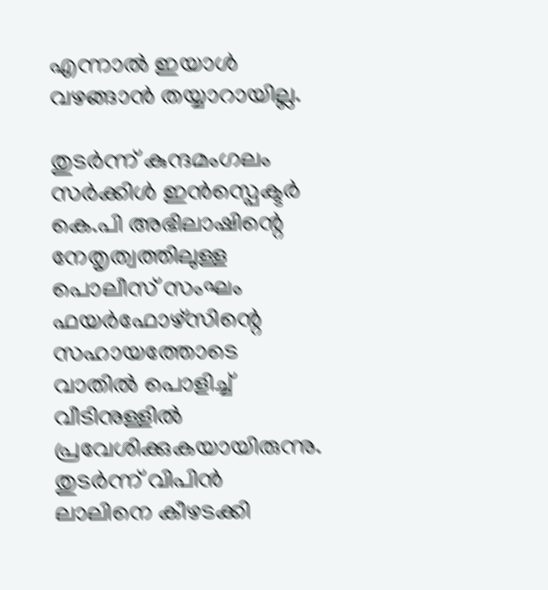എന്നാൽ ഇയാൾ വഴങ്ങാൻ തയ്യാറായില്ല.

തുടർന്ന് കുന്ദമംഗലം സർക്കിൾ ഇൻസ്പെക്ടർ കെ.പി അഭിലാഷിന്റെ നേതൃത്വത്തിലുള്ള പൊലീസ് സംഘം ഫയർഫോഴ്സിന്റെ സഹായത്തോടെ വാതിൽ പൊളിച്ച് വീടിനുള്ളിൽ പ്രവേശിക്കുകയായിരുന്നു. തുടർന്ന് വിപിൻ ലാലിനെ കീഴടക്കി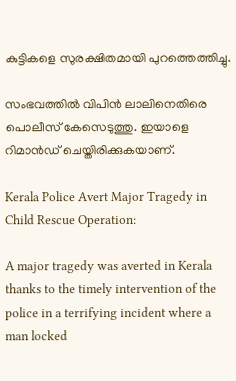കുട്ടികളെ സുരക്ഷിതമായി പുറത്തെത്തിച്ചു.

സംഭവത്തിൽ വിപിൻ ലാലിനെതിരെ പൊലീസ് കേസെടുത്തു. ഇയാളെ റിമാൻഡ് ചെയ്തിരിക്കുകയാണ്.

Kerala Police Avert Major Tragedy in Child Rescue Operation:

A major tragedy was averted in Kerala thanks to the timely intervention of the police in a terrifying incident where a man locked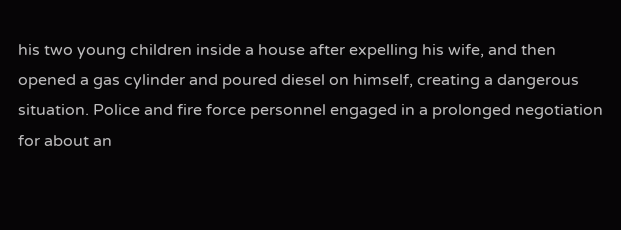his two young children inside a house after expelling his wife, and then opened a gas cylinder and poured diesel on himself, creating a dangerous situation. Police and fire force personnel engaged in a prolonged negotiation for about an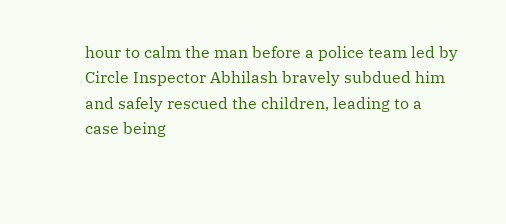hour to calm the man before a police team led by Circle Inspector Abhilash bravely subdued him and safely rescued the children, leading to a case being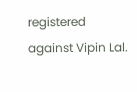registered against Vipin Lal.